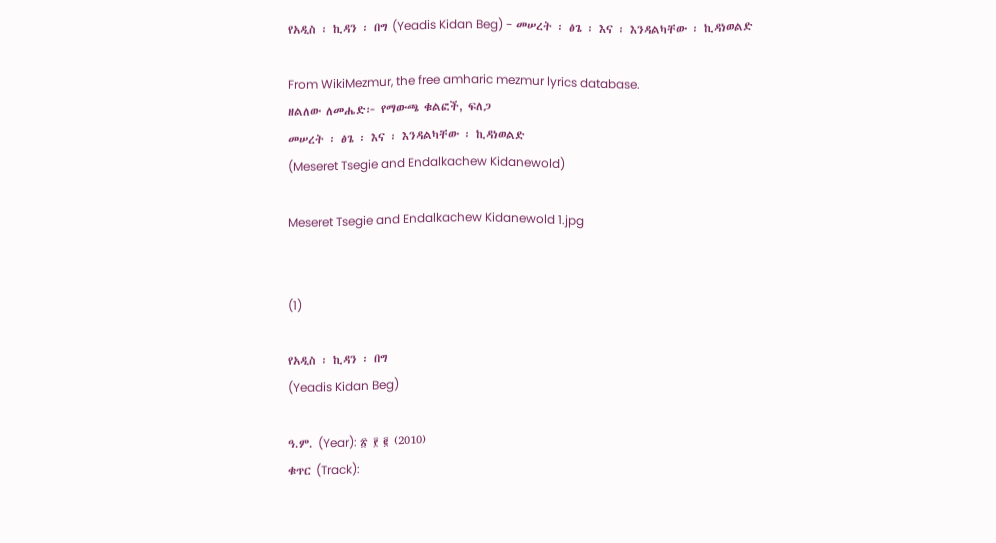የአዲስ ፡ ኪዳን ፡ በግ (Yeadis Kidan Beg) - መሠረት ፡ ፅጌ ፡ እና ፡ እንዳልካቸው ፡ ኪዳነወልድ

From WikiMezmur, the free amharic mezmur lyrics database.
ዘልለው ለመሔድ፦ የማውጫ ቁልፎች, ፍለጋ
መሠረት ፡ ፅጌ ፡ እና ፡ እንዳልካቸው ፡ ኪዳነወልድ
(Meseret Tsegie and Endalkachew Kidanewold)

Meseret Tsegie and Endalkachew Kidanewold 1.jpg


(1)

የአዲስ ፡ ኪዳን ፡ በግ
(Yeadis Kidan Beg)

ዓ.ም. (Year): ፳ ፻ ፪ (2010)
ቁጥር (Track):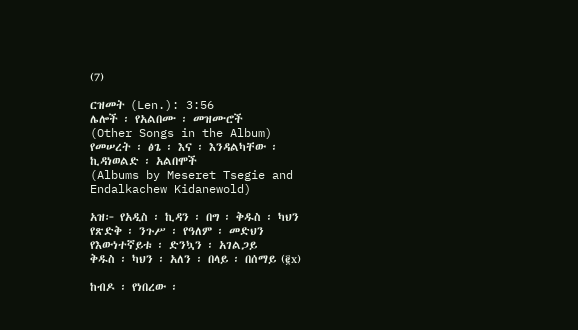(7)

ርዝመት (Len.): 3:56
ሌሎች ፡ የአልበሙ ፡ መዝሙሮች
(Other Songs in the Album)
የመሠረት ፡ ፅጌ ፡ እና ፡ እንዳልካቸው ፡ ኪዳነወልድ ፡ አልበሞች
(Albums by Meseret Tsegie and Endalkachew Kidanewold)

አዝ፦ የአዲስ ፡ ኪዳን ፡ በግ ፡ ቅዱስ ፡ ካህን
የጽድቅ ፡ ንጉሥ ፡ የዓለም ፡ መድህን
የእውነተኛይቱ ፡ ድንኳን ፡ አገልጋይ
ቅዱስ ፡ ካህን ፡ አለን ፡ በላይ ፡ በሰማይ (፪x)

ከብዶ ፡ የነበረው ፡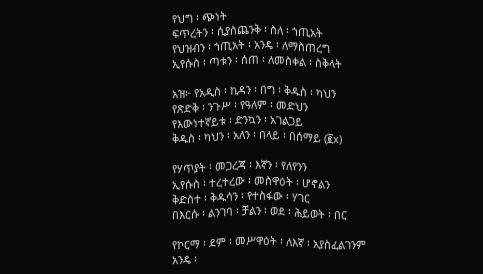የህግ ፡ ጭነት
ፍጥረትን ፡ ሲያስጨንቅ ፡ ስለ ፡ ኀጢአት
የህዝብን ፡ ኀጢአት ፡ አንዴ ፡ ለማስጠረግ
ኢየሱስ ፡ ጣቱን ፡ ሰጠ ፡ ለመስቀል ፡ ስቅላት

አዝ፦ የአዲስ ፡ ኪዳን ፡ በግ ፡ ቅዱስ ፡ ካህን
የጽድቅ ፡ ንጉሥ ፡ የዓለም ፡ መድህን
የእውነተኛይቱ ፡ ድንኳን ፡ አገልጋይ
ቅዱስ ፡ ካህን ፡ አለን ፡ በላይ ፡ በሰማይ (፪x)

የሃጥያት ፡ መጋረጃ ፡ እኛን ፡ የለየንን
ኢየሱስ ፡ ተረተረው ፡ መስዋዕት ፡ ሆኖልን
ቅድስተ ፡ ቅዱሳን ፡ የተስፋው ፡ ሃገር
በእርሱ ፡ ልንገባ ፡ ቻልን ፡ ወደ ፡ ሕይወት ፡ በር

የኮርማ ፡ ደም ፡ መሥዋዕት ፡ ለእኛ ፡ አያስፈልገንም
አንዴ ፡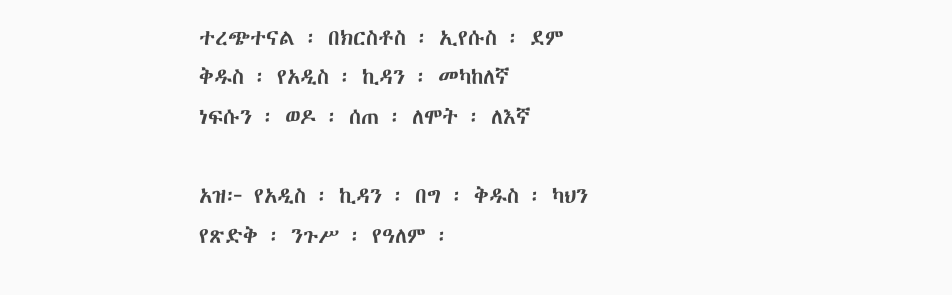ተረጭተናል ፡ በክርስቶስ ፡ ኢየሱስ ፡ ደም
ቅዱስ ፡ የአዲስ ፡ ኪዳን ፡ መካከለኛ
ነፍሱን ፡ ወዶ ፡ ሰጠ ፡ ለሞት ፡ ለእኛ

አዝ፦ የአዲስ ፡ ኪዳን ፡ በግ ፡ ቅዱስ ፡ ካህን
የጽድቅ ፡ ንጉሥ ፡ የዓለም ፡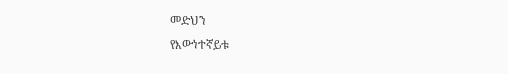መድህን
የእውነተኛይቱ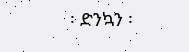፡ ድንኳን ፡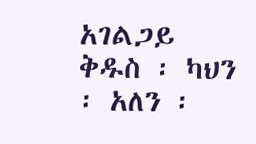አገልጋይ
ቅዱስ ፡ ካህን ፡ አለን ፡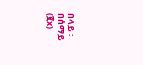በላይ ፡ በሰማይ (፪x)